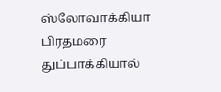ஸ்லோவாக்கியா பிரதமரை துப்பாக்கியால்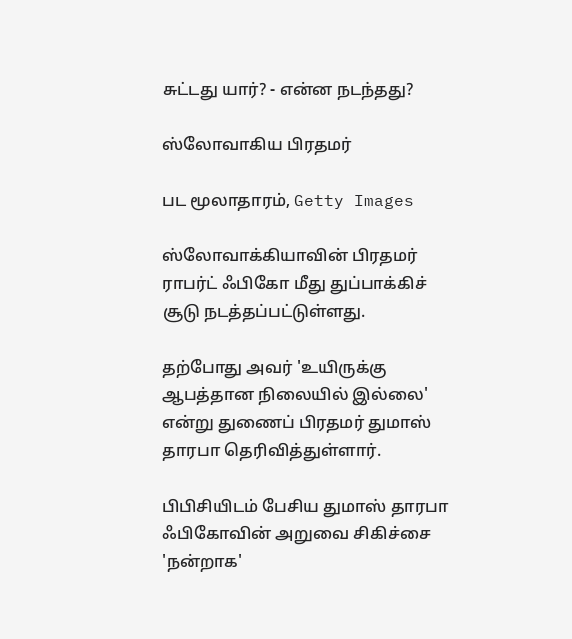சுட்டது யார்? - என்ன நடந்தது?

ஸ்லோவாகிய பிரதமர்

பட மூலாதாரம், Getty Images

ஸ்லோவாக்கியாவின் பிரதமர் ராபர்ட் ஃபிகோ மீது துப்பாக்கிச் சூடு நடத்தப்பட்டுள்ளது.

தற்போது அவர் 'உயிருக்கு ஆபத்தான நிலையில் இல்லை' என்று துணைப் பிரதமர் துமாஸ் தாரபா தெரிவித்துள்ளார்.

பிபிசியிடம் பேசிய துமாஸ் தாரபா ஃபிகோவின் அறுவை சிகிச்சை 'நன்றாக'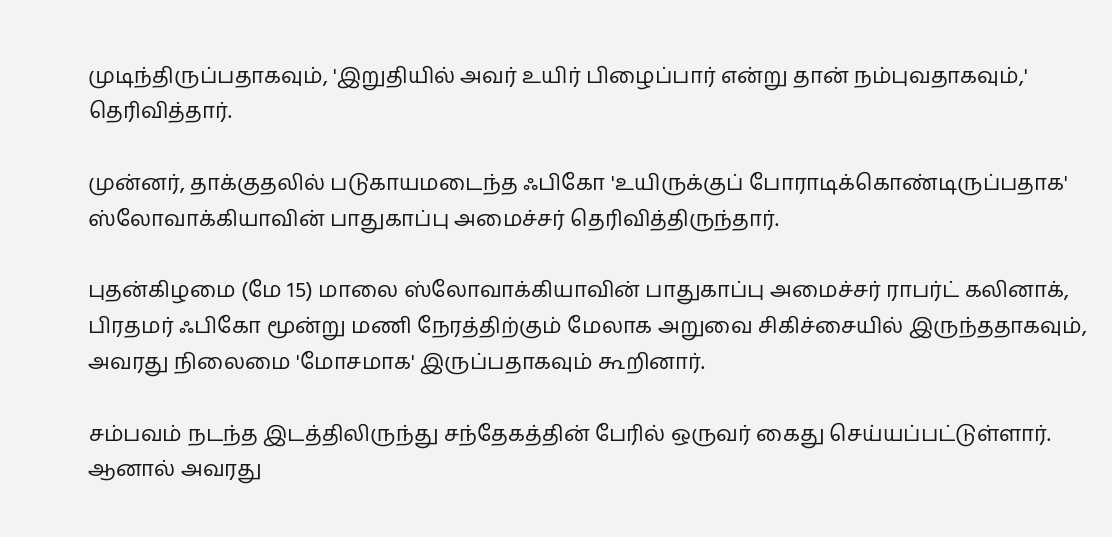முடிந்திருப்பதாகவும், 'இறுதியில் அவர் உயிர் பிழைப்பார் என்று தான் நம்புவதாகவும்,' தெரிவித்தார்.

முன்னர், தாக்குதலில் படுகாயமடைந்த ஃபிகோ 'உயிருக்குப் போராடிக்கொண்டிருப்பதாக' ஸ்லோவாக்கியாவின் பாதுகாப்பு அமைச்சர் தெரிவித்திருந்தார்.

புதன்கிழமை (மே 15) மாலை ஸ்லோவாக்கியாவின் பாதுகாப்பு அமைச்சர் ராபர்ட் கலினாக், பிரதமர் ஃபிகோ மூன்று மணி நேரத்திற்கும் மேலாக அறுவை சிகிச்சையில் இருந்ததாகவும், அவரது நிலைமை 'மோசமாக' இருப்பதாகவும் கூறினார்.

சம்பவம் நடந்த இடத்திலிருந்து சந்தேகத்தின் பேரில் ஒருவர் கைது செய்யப்பட்டுள்ளார். ஆனால் அவரது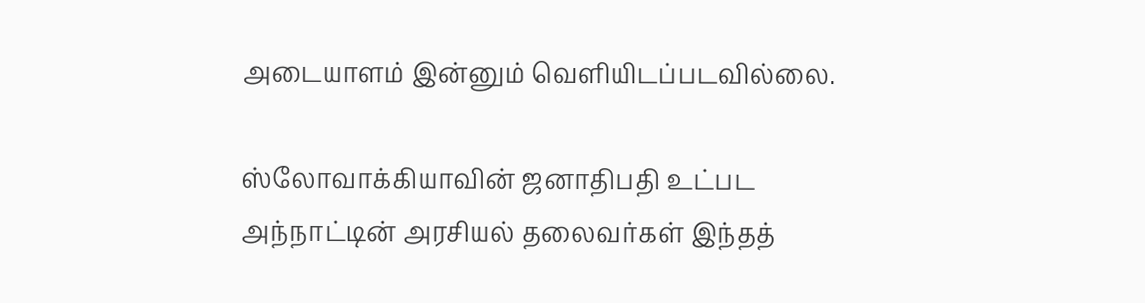அடையாளம் இன்னும் வெளியிடப்படவில்லை.

ஸ்லோவாக்கியாவின் ஜனாதிபதி உட்பட அந்நாட்டின் அரசியல் தலைவர்கள் இந்தத்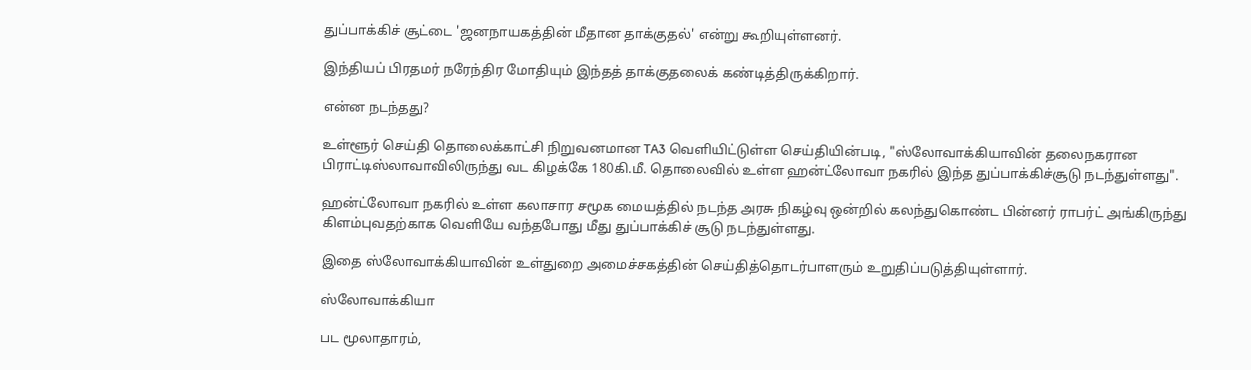துப்பாக்கிச் சூட்டை 'ஜனநாயகத்தின் மீதான தாக்குதல்' என்று கூறியுள்ளனர்.

இந்தியப் பிரதமர் நரேந்திர மோதியும் இந்தத் தாக்குதலைக் கண்டித்திருக்கிறார்.

என்ன நடந்தது?

உள்ளூர் செய்தி தொலைக்காட்சி நிறுவனமான TA3 வெளியிட்டுள்ள செய்தியின்படி, "ஸ்லோவாக்கியாவின் தலைநகரான பிராட்டிஸ்லாவாவிலிருந்து வட கிழக்கே 180கி.மீ. தொலைவில் உள்ள ஹன்ட்லோவா நகரில் இந்த துப்பாக்கிச்சூடு நடந்துள்ளது".

ஹன்ட்லோவா நகரில் உள்ள கலாசார சமூக மையத்தில் நடந்த அரசு நிகழ்வு ஒன்றில் கலந்துகொண்ட பின்னர் ராபர்ட் அங்கிருந்து கிளம்புவதற்காக வெளியே வந்தபோது மீது துப்பாக்கிச் சூடு நடந்துள்ளது.

இதை ஸ்லோவாக்கியாவின் உள்துறை அமைச்சகத்தின் செய்தித்தொடர்பாளரும் உறுதிப்படுத்தியுள்ளார்.

ஸ்லோவாக்கியா

பட மூலாதாரம்,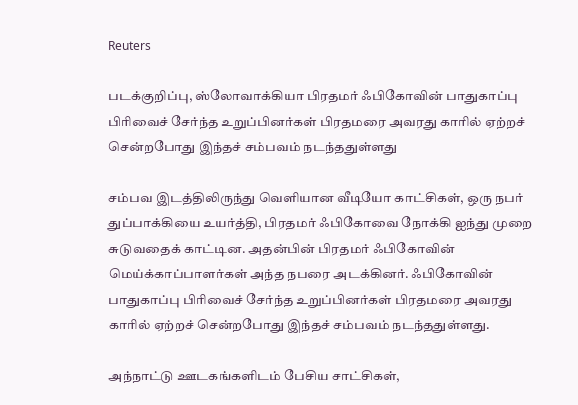Reuters

படக்குறிப்பு, ஸ்லோவாக்கியா பிரதமர் ஃபிகோவின் பாதுகாப்பு பிரிவைச் சேர்ந்த உறுப்பினர்கள் பிரதமரை அவரது காரில் ஏற்றச் சென்றபோது இந்தச் சம்பவம் நடந்ததுள்ளது

சம்பவ இடத்திலிருந்து வெளியான வீடியோ காட்சிகள், ஒரு நபர் துப்பாக்கியை உயர்த்தி, பிரதமர் ஃபிகோவை நோக்கி ஐந்து முறை சுடுவதைக் காட்டின. அதன்பின் பிரதமர் ஃபிகோவின் மெய்க்காப்பாளர்கள் அந்த நபரை அடக்கினர். ஃபிகோவின் பாதுகாப்பு பிரிவைச் சேர்ந்த உறுப்பினர்கள் பிரதமரை அவரது காரில் ஏற்றச் சென்றபோது இந்தச் சம்பவம் நடந்ததுள்ளது.

அந்நாட்டு ஊடகங்களிடம் பேசிய சாட்சிகள்,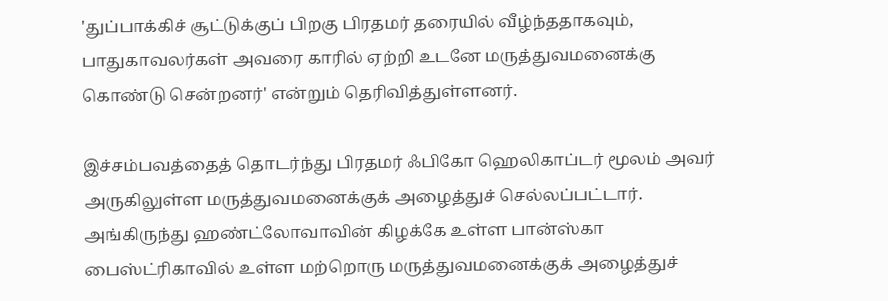'துப்பாக்கிச் சூட்டுக்குப் பிறகு பிரதமர் தரையில் வீழ்ந்ததாகவும், பாதுகாவலர்கள் அவரை காரில் ஏற்றி உடனே மருத்துவமனைக்கு கொண்டு சென்றனர்' என்றும் தெரிவித்துள்ளனர்.

இச்சம்பவத்தைத் தொடர்ந்து பிரதமர் ஃபிகோ ஹெலிகாப்டர் மூலம் அவர் அருகிலுள்ள மருத்துவமனைக்குக் அழைத்துச் செல்லப்பட்டார். அங்கிருந்து ஹண்ட்லோவாவின் கிழக்கே உள்ள பான்ஸ்கா பைஸ்ட்ரிகாவில் உள்ள மற்றொரு மருத்துவமனைக்குக் அழைத்துச்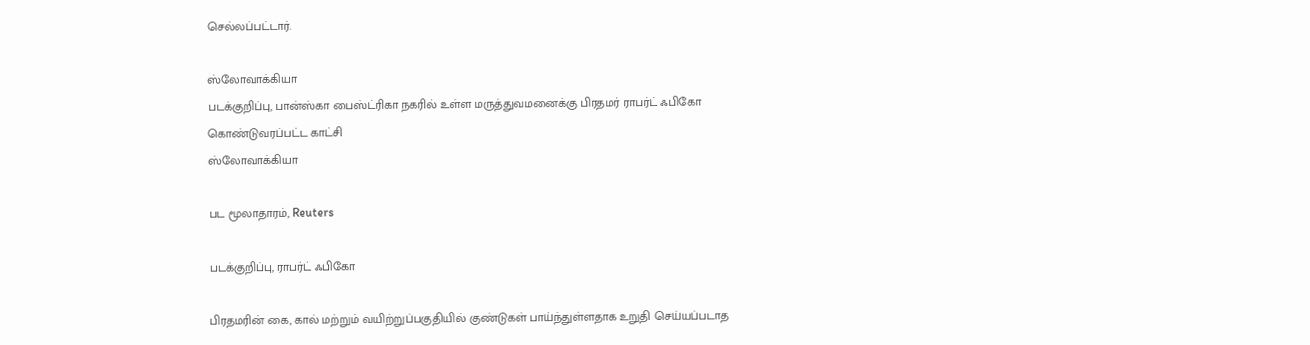செல்லப்பட்டார்.

ஸ்லோவாக்கியா
படக்குறிப்பு, பான்ஸ்கா பைஸ்ட்ரிகா நகரில் உள்ள மருத்துவமனைக்கு பிரதமர் ராபர்ட் ஃபிகோ கொண்டுவரப்பட்ட காட்சி
ஸ்லோவாக்கியா

பட மூலாதாரம், Reuters

படக்குறிப்பு, ராபர்ட் ஃபிகோ

பிரதமரின் கை, கால் மற்றும் வயிற்றுப்பகுதியில் குண்டுகள் பாய்ந்துள்ளதாக உறுதி செய்யப்படாத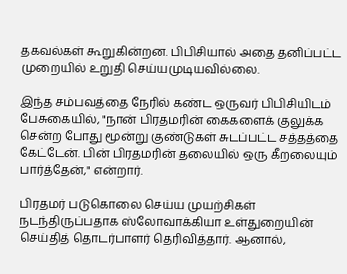தகவல்கள் கூறுகின்றன. பிபிசியால் அதை தனிப்பட்ட முறையில் உறுதி செய்யமுடியவில்லை.

இந்த சம்பவத்தை நேரில் கண்ட ஒருவர் பிபிசியிடம் பேசுகையில், "நான் பிரதமரின் கைகளைக் குலுக்க சென்ற போது மூன்று குண்டுகள் சுடப்பட்ட சத்தத்தை கேட்டேன். பின் பிரதமரின் தலையில் ஒரு கீறலையும் பார்த்தேன்," என்றார்.

பிரதமர் படுகொலை செய்ய முயற்சிகள் நடந்திருப்பதாக ஸ்லோவாக்கியா உள்துறையின் செய்தித் தொடர்பாளர் தெரிவித்தார். ஆனால்,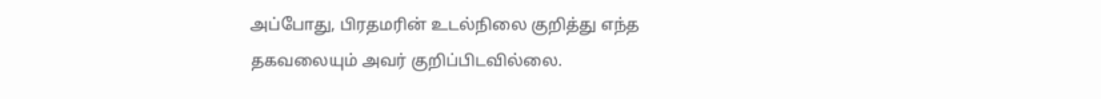அப்போது, பிரதமரின் உடல்நிலை குறித்து எந்த தகவலையும் அவர் குறிப்பிடவில்லை.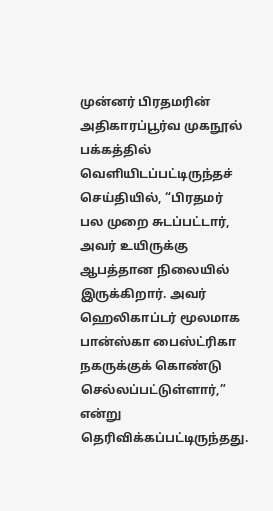முன்னர் பிரதமரின் அதிகாரப்பூர்வ முகநூல் பக்கத்தில் வெளியிடப்பட்டிருந்தச் செய்தியில், “பிரதமர் பல முறை சுடப்பட்டார், அவர் உயிருக்கு ஆபத்தான நிலையில் இருக்கிறார். அவர் ஹெலிகாப்டர் மூலமாக பான்ஸ்கா பைஸ்ட்ரிகா நகருக்குக் கொண்டு செல்லப்பட்டுள்ளார்,” என்று தெரிவிக்கப்பட்டிருந்தது.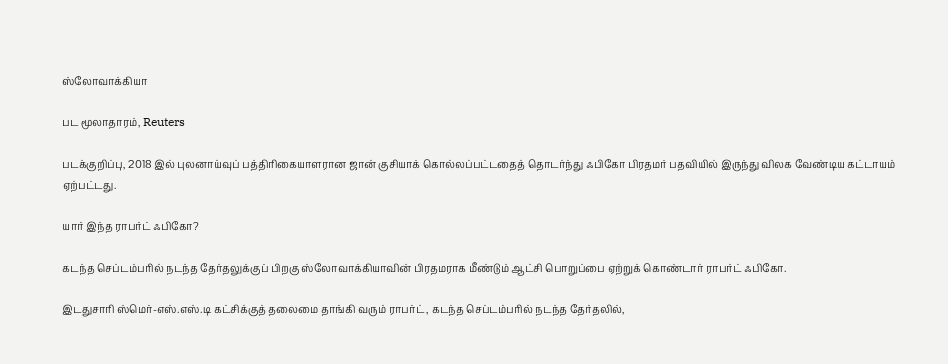ஸ்லோவாக்கியா

பட மூலாதாரம், Reuters

படக்குறிப்பு, 2018 இல் புலனாய்வுப் பத்திரிகையாளரான ஜான் குசியாக் கொல்லப்பட்டதைத் தொடர்ந்து ஃபிகோ பிரதமர் பதவியில் இருந்து விலக வேண்டிய கட்டாயம் ஏற்பட்டது.

யார் இந்த ராபர்ட் ஃபிகோ?

கடந்த செப்டம்பரில் நடந்த தேர்தலுக்குப் பிறகு ஸ்லோவாக்கியாவின் பிரதமராக மீண்டும் ஆட்சி பொறுப்பை ஏற்றுக் கொண்டார் ராபர்ட் ஃபிகோ.

இடதுசாரி ஸ்மெர்-எஸ்.எஸ்.டி கட்சிக்குத் தலைமை தாங்கி வரும் ராபர்ட், கடந்த செப்டம்பரில் நடந்த தேர்தலில்,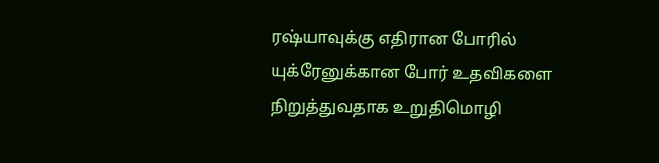ரஷ்யாவுக்கு எதிரான போரில் யுக்ரேனுக்கான போர் உதவிகளை நிறுத்துவதாக உறுதிமொழி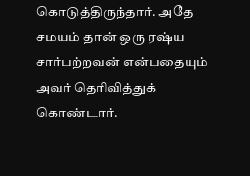கொடுத்திருந்தார். அதே சமயம் தான் ஒரு ரஷ்ய சார்பற்றவன் என்பதையும் அவர் தெரிவித்துக் கொண்டார்.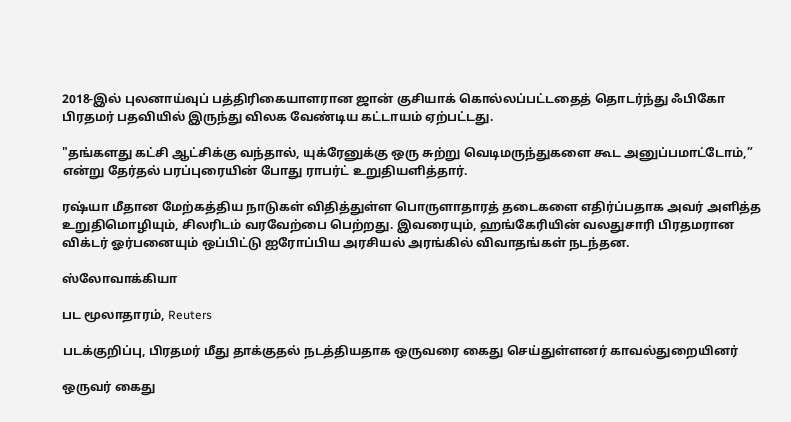2018-இல் புலனாய்வுப் பத்திரிகையாளரான ஜான் குசியாக் கொல்லப்பட்டதைத் தொடர்ந்து ஃபிகோ பிரதமர் பதவியில் இருந்து விலக வேண்டிய கட்டாயம் ஏற்பட்டது.

"தங்களது கட்சி ஆட்சிக்கு வந்தால், யுக்ரேனுக்கு ஒரு சுற்று வெடிமருந்துகளை கூட அனுப்பமாட்டோம்,” என்று தேர்தல் பரப்புரையின் போது ராபர்ட் உறுதியளித்தார்.

ரஷ்யா மீதான மேற்கத்திய நாடுகள் விதித்துள்ள பொருளாதாரத் தடைகளை எதிர்ப்பதாக அவர் அளித்த உறுதிமொழியும், சிலரிடம் வரவேற்பை பெற்றது. இவரையும், ஹங்கேரியின் வலதுசாரி பிரதமரான விக்டர் ஓர்பனையும் ஒப்பிட்டு ஐரோப்பிய அரசியல் அரங்கில் விவாதங்கள் நடந்தன.

ஸ்லோவாக்கியா

பட மூலாதாரம், Reuters

படக்குறிப்பு, பிரதமர் மீது தாக்குதல் நடத்தியதாக ஒருவரை கைது செய்துள்ளனர் காவல்துறையினர்

ஒருவர் கைது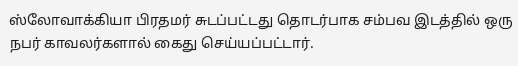ஸ்லோவாக்கியா பிரதமர் சுடப்பட்டது தொடர்பாக சம்பவ இடத்தில் ஒரு நபர் காவலர்களால் கைது செய்யப்பட்டார்.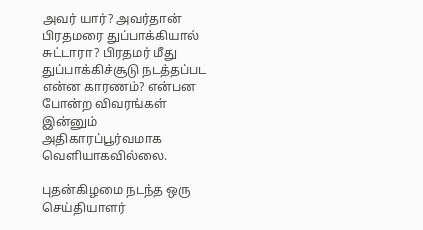அவர் யார்? அவர்தான் பிரதமரை துப்பாக்கியால் சுட்டாரா? பிரதமர் மீது துப்பாக்கிச்சூடு நடத்தப்பட என்ன காரணம்? என்பன போன்ற விவரங்கள் இன்னும் அதிகாரப்பூர்வமாக வெளியாகவில்லை.

புதன்கிழமை நடந்த ஒரு செய்தியாளர்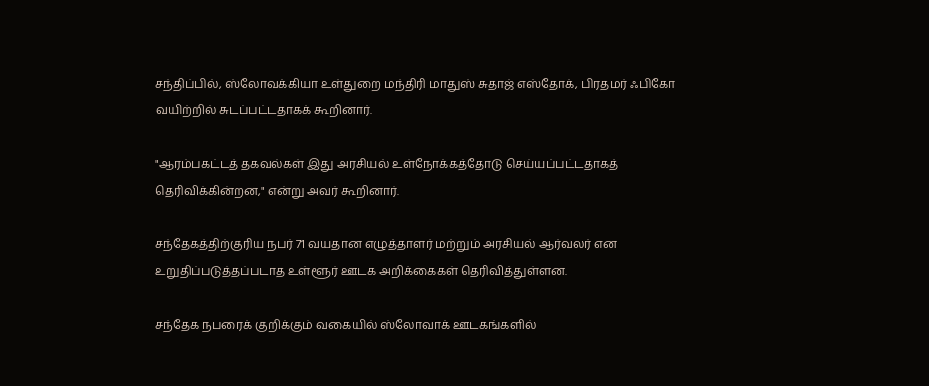சந்திப்பில், ஸ்லோவக்கியா உள்துறை மந்திரி மாதுஸ் சுதாஜ் எஸ்தோக், பிரதமர் ஃபிகோ வயிற்றில் சுடப்பட்டதாகக் கூறினார்.

"ஆரம்பகட்டத் தகவல்கள் இது அரசியல் உள்நோக்கத்தோடு செய்யப்பட்டதாகத் தெரிவிக்கின்றன," என்று அவர் கூறினார்.

சந்தேகத்திற்குரிய நபர் 71 வயதான எழுத்தாளர் மற்றும் அரசியல் ஆர்வலர் என உறுதிப்படுத்தப்படாத உள்ளூர் ஊடக அறிக்கைகள் தெரிவித்துள்ளன.

சந்தேக நபரைக் குறிக்கும் வகையில் ஸ்லோவாக் ஊடகங்களில்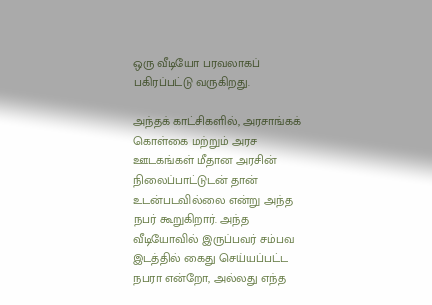ஒரு வீடியோ பரவலாகப் பகிரப்பட்டு வருகிறது.

அந்தக் காட்சிகளில், அரசாங்கக் கொள்கை மற்றும் அரச ஊடகங்கள் மீதான அரசின் நிலைப்பாட்டுடன் தான் உடன்படவில்லை என்று அந்த நபர் கூறுகிறார். அந்த வீடியோவில் இருப்பவர் சம்பவ இடத்தில் கைது செய்யப்பட்ட நபரா என்றோ, அல்லது எந்த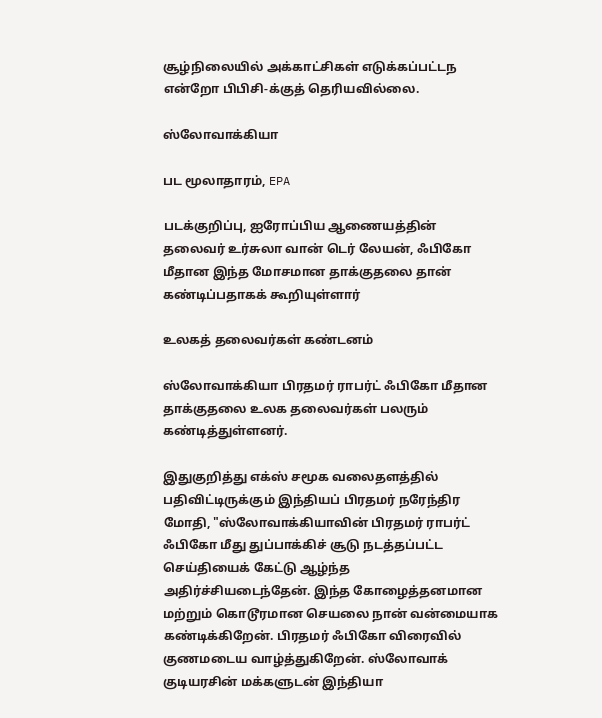சூழ்நிலையில் அக்காட்சிகள் எடுக்கப்பட்டந என்றோ பிபிசி-க்குத் தெரியவில்லை.

ஸ்லோவாக்கியா

பட மூலாதாரம், EPA

படக்குறிப்பு, ஐரோப்பிய ஆணையத்தின் தலைவர் உர்சுலா வான் டெர் லேயன், ஃபிகோ மீதான இந்த மோசமான தாக்குதலை தான் கண்டிப்பதாகக் கூறியுள்ளார்

உலகத் தலைவர்கள் கண்டனம்

ஸ்லோவாக்கியா பிரதமர் ராபர்ட் ஃபிகோ மீதான தாக்குதலை உலக தலைவர்கள் பலரும் கண்டித்துள்ளனர்.

இதுகுறித்து எக்ஸ் சமூக வலைதளத்தில் பதிவிட்டிருக்கும் இந்தியப் பிரதமர் நரேந்திர மோதி, "ஸ்லோவாக்கியாவின் பிரதமர் ராபர்ட் ஃபிகோ மீது துப்பாக்கிச் சூடு நடத்தப்பட்ட செய்தியைக் கேட்டு ஆழ்ந்த அதிர்ச்சியடைந்தேன். இந்த கோழைத்தனமான மற்றும் கொடூரமான செயலை நான் வன்மையாக கண்டிக்கிறேன். பிரதமர் ஃபிகோ விரைவில் குணமடைய வாழ்த்துகிறேன். ஸ்லோவாக் குடியரசின் மக்களுடன் இந்தியா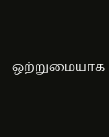ஒற்றுமையாக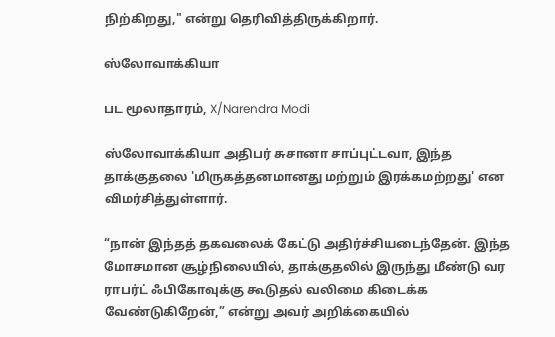நிற்கிறது," என்று தெரிவித்திருக்கிறார்.

ஸ்லோவாக்கியா

பட மூலாதாரம், X/Narendra Modi

ஸ்லோவாக்கியா அதிபர் சுசானா சாப்புட்டவா, இந்த தாக்குதலை 'மிருகத்தனமானது மற்றும் இரக்கமற்றது' என விமர்சித்துள்ளார்.

“நான் இந்தத் தகவலைக் கேட்டு அதிர்ச்சியடைந்தேன். இந்த மோசமான சூழ்நிலையில், தாக்குதலில் இருந்து மீண்டு வர ராபர்ட் ஃபிகோவுக்கு கூடுதல் வலிமை கிடைக்க வேண்டுகிறேன்,” என்று அவர் அறிக்கையில்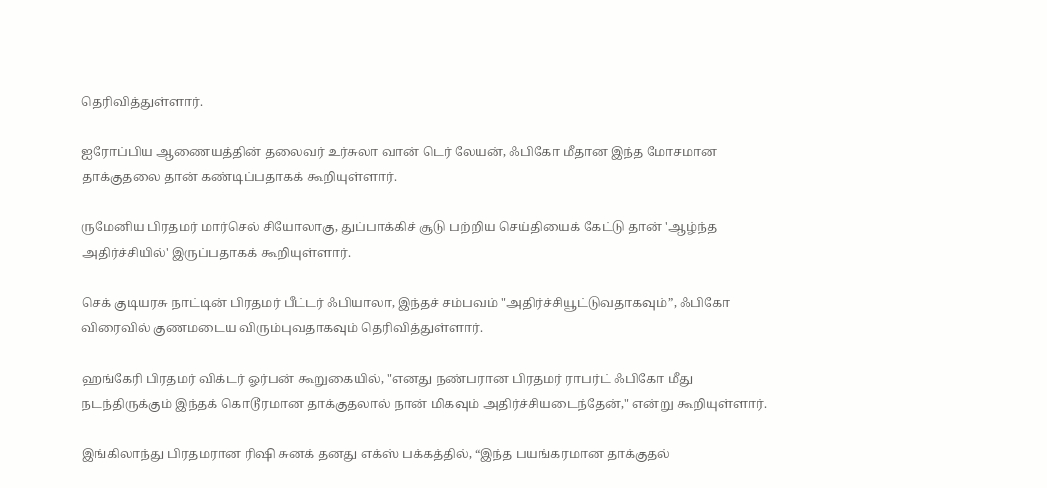தெரிவித்துள்ளார்.

ஐரோப்பிய ஆணையத்தின் தலைவர் உர்சுலா வான் டெர் லேயன், ஃபிகோ மீதான இந்த மோசமான தாக்குதலை தான் கண்டிப்பதாகக் கூறியுள்ளார்.

ருமேனிய பிரதமர் மார்செல் சியோலாகு, துப்பாக்கிச் சூடு பற்றிய செய்தியைக் கேட்டு தான் 'ஆழ்ந்த அதிர்ச்சியில்' இருப்பதாகக் கூறியுள்ளார்.

செக் குடியரசு நாட்டின் பிரதமர் பீட்டர் ஃபியாலா, இந்தச் சம்பவம் "அதிர்ச்சியூட்டுவதாகவும்”, ஃபிகோ விரைவில் குணமடைய விரும்புவதாகவும் தெரிவித்துள்ளார்.

ஹங்கேரி பிரதமர் விக்டர் ஓர்பன் கூறுகையில், "எனது நண்பரான பிரதமர் ராபர்ட் ஃபிகோ மீது நடந்திருக்கும் இந்தக் கொடூரமான தாக்குதலால் நான் மிகவும் அதிர்ச்சியடைந்தேன்," என்று கூறியுள்ளார்.

இங்கிலாந்து பிரதமரான ரிஷி சுனக் தனது எக்ஸ் பக்கத்தில், “இந்த பயங்கரமான தாக்குதல்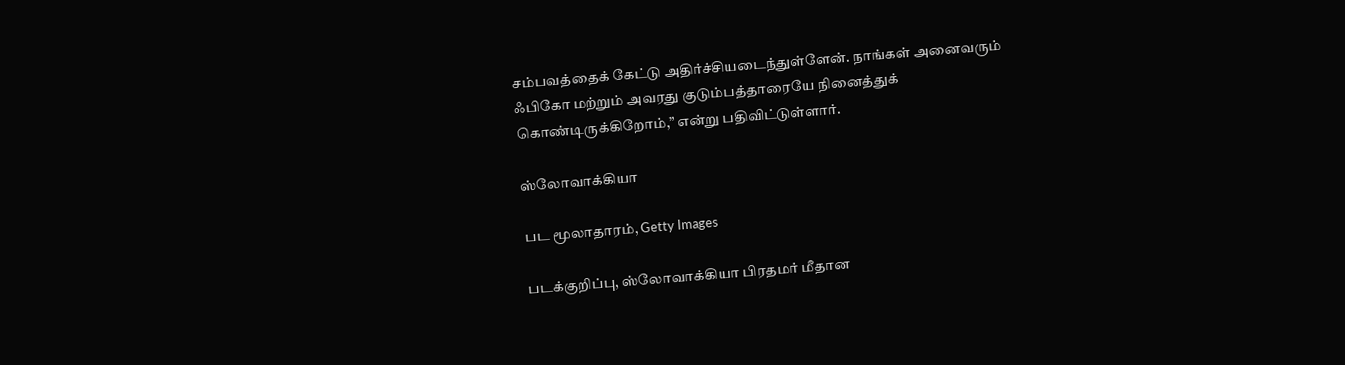சம்பவத்தைக் கேட்டு அதிர்ச்சியடைந்துள்ளேன். நாங்கள் அனைவரும் ஃபிகோ மற்றும் அவரது குடும்பத்தாரையே நினைத்துக் கொண்டிருக்கிறோம்,” என்று பதிவிட்டுள்ளார்.

ஸ்லோவாக்கியா

பட மூலாதாரம், Getty Images

படக்குறிப்பு, ஸ்லோவாக்கியா பிரதமர் மீதான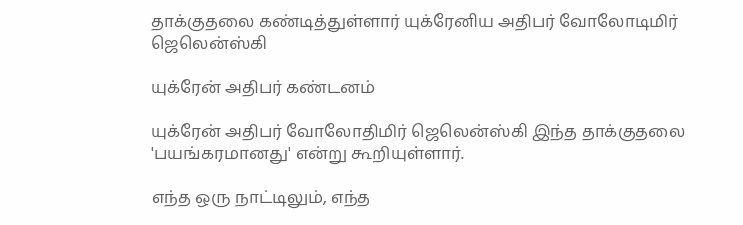தாக்குதலை கண்டித்துள்ளார் யுக்ரேனிய அதிபர் வோலோடிமிர் ஜெலென்ஸ்கி

யுக்ரேன் அதிபர் கண்டனம்

யுக்ரேன் அதிபர் வோலோதிமிர் ஜெலென்ஸ்கி இந்த தாக்குதலை 'பயங்கரமானது' என்று கூறியுள்ளார்.

எந்த ஒரு நாட்டிலும், எந்த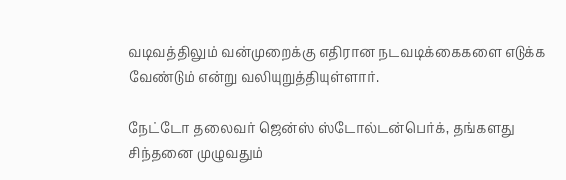வடிவத்திலும் வன்முறைக்கு எதிரான நடவடிக்கைகளை எடுக்க வேண்டும் என்று வலியுறுத்தியுள்ளார்.

நேட்டோ தலைவர் ஜென்ஸ் ஸ்டோல்டன்பெர்க், தங்களது சிந்தனை முழுவதும்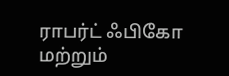ராபர்ட் ஃபிகோ மற்றும்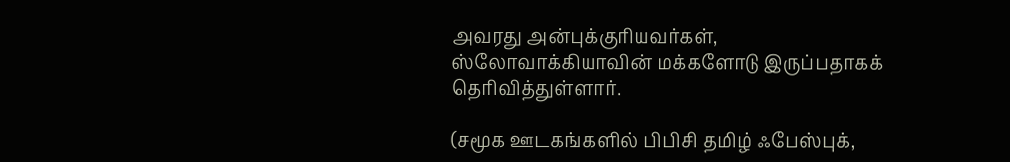அவரது அன்புக்குரியவர்கள், ஸ்லோவாக்கியாவின் மக்களோடு இருப்பதாகக் தெரிவித்துள்ளார்.

(சமூக ஊடகங்களில் பிபிசி தமிழ் ஃபேஸ்புக்,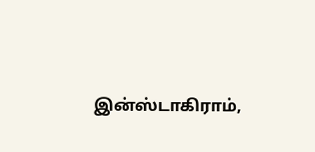இன்ஸ்டாகிராம்,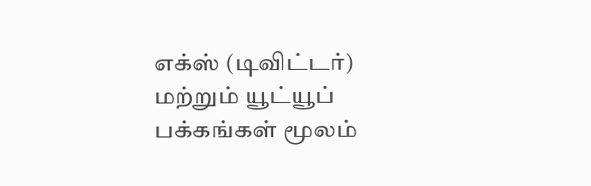எக்ஸ் (டிவிட்டர்) மற்றும் யூட்யூப் பக்கங்கள் மூலம்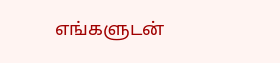எங்களுடன்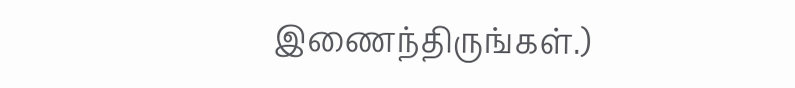இணைந்திருங்கள்.)